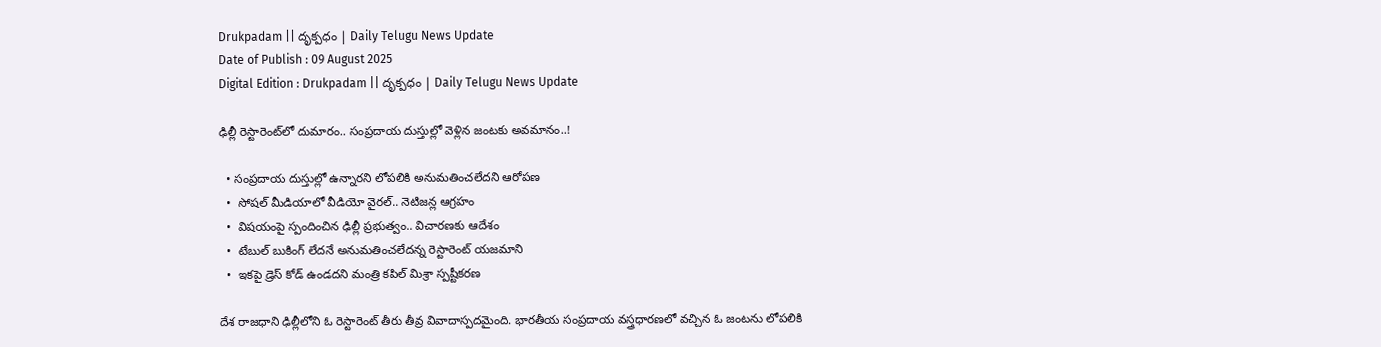Drukpadam || దృక్పధం | Daily Telugu News Update
Date of Publish : 09 August 2025
Digital Edition : Drukpadam || దృక్పధం | Daily Telugu News Update

ఢిల్లీ రెస్టారెంట్‌లో దుమారం.. సంప్రదాయ దుస్తుల్లో వెళ్లిన జంటకు అవమానం..!

  • సంప్రదాయ దుస్తుల్లో ఉన్నారని లోపలికి అనుమతించలేదని ఆరోపణ
  •  సోషల్ మీడియాలో వీడియో వైరల్.. నెటిజన్ల ఆగ్రహం
  •  విషయంపై స్పందించిన ఢిల్లీ ప్రభుత్వం.. విచారణకు ఆదేశం
  •  టేబుల్ బుకింగ్ లేదనే అనుమతించలేదన్న రెస్టారెంట్ యజమాని
  •  ఇకపై డ్రెస్ కోడ్ ఉండదని మంత్రి కపిల్ మిశ్రా స్పష్టీకరణ

దేశ రాజధాని ఢిల్లీలోని ఓ రెస్టారెంట్ తీరు తీవ్ర వివాదాస్పదమైంది. భారతీయ సంప్రదాయ వస్త్రధారణలో వచ్చిన ఓ జంటను లోపలికి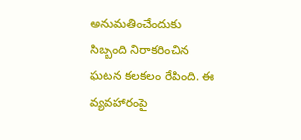అనుమతించేందుకు సిబ్బంది నిరాకరించిన ఘటన కలకలం రేపింది. ఈ వ్యవహారంపై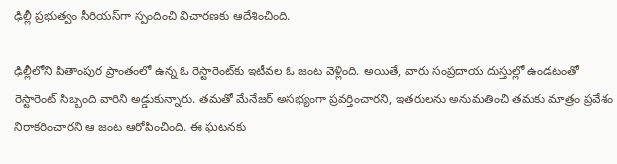ఢిల్లీ ప్రభుత్వం సీరియస్‌గా స్పందించి విచారణకు ఆదేశించింది.

ఢిల్లీలోని పితాంపుర ప్రాంతంలో ఉన్న ఓ రెస్టారెంట్‌కు ఇటీవల ఓ జంట వెళ్లింది. అయితే, వారు సంప్రదాయ దుస్తుల్లో ఉండటంతో రెస్టారెంట్ సిబ్బంది వారిని అడ్డుకున్నారు. తమతో మేనేజర్ అసభ్యంగా ప్రవర్తించారని, ఇతరులను అనుమతించి తమకు మాత్రం ప్రవేశం నిరాకరించారని ఆ జంట ఆరోపించింది. ఈ ఘటనకు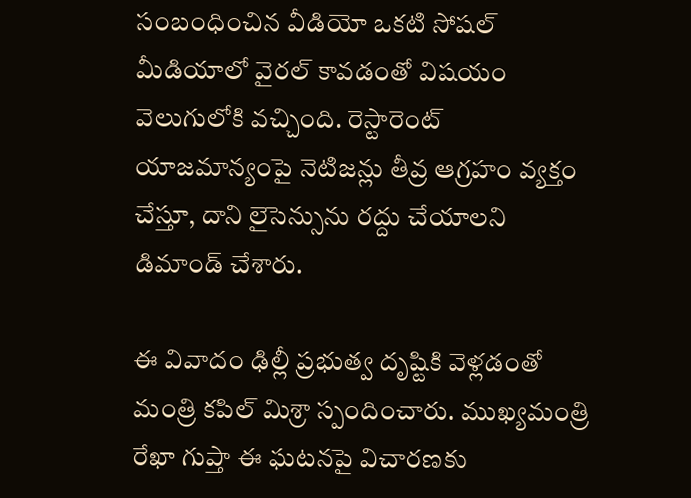సంబంధించిన వీడియో ఒకటి సోషల్ మీడియాలో వైరల్ కావడంతో విషయం వెలుగులోకి వచ్చింది. రెస్టారెంట్ యాజమాన్యంపై నెటిజన్లు తీవ్ర ఆగ్రహం వ్యక్తం చేస్తూ, దాని లైసెన్సును రద్దు చేయాలని డిమాండ్ చేశారు.

ఈ వివాదం ఢిల్లీ ప్రభుత్వ దృష్టికి వెళ్లడంతో మంత్రి కపిల్ మిశ్రా స్పందించారు. ముఖ్యమంత్రి రేఖా గుప్తా ఈ ఘటనపై విచారణకు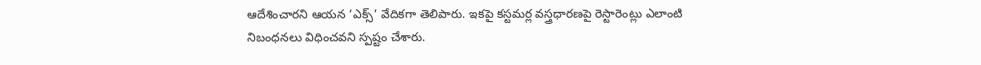ఆదేశించారని ఆయన ‘ఎక్స్’ వేదికగా తెలిపారు. ఇకపై కస్టమర్ల వస్త్రధారణపై రెస్టారెంట్లు ఎలాంటి నిబంధనలు విధించవని స్పష్టం చేశారు.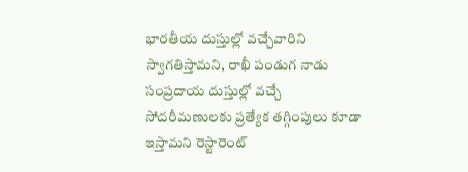భారతీయ దుస్తుల్లో వచ్చేవారిని స్వాగతిస్తామని, రాఖీ పండుగ నాడు సంప్రదాయ దుస్తుల్లో వచ్చే సోదరీమణులకు ప్రత్యేక తగ్గింపులు కూడా ఇస్తామని రెస్టారెంట్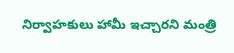నిర్వాహకులు హామీ ఇచ్చారని మంత్రి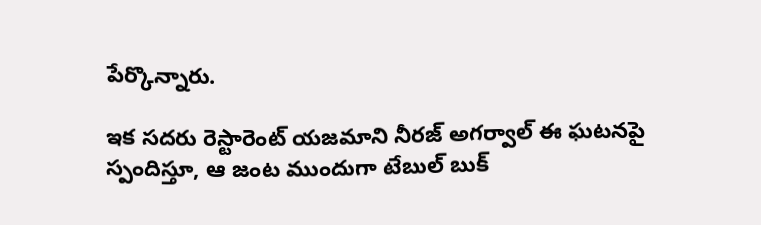పేర్కొన్నారు.

ఇక సదరు రెస్టారెంట్ యజమాని నీరజ్ అగర్వాల్ ఈ ఘటనపై స్పందిస్తూ, ఆ జంట ముందుగా టేబుల్ బుక్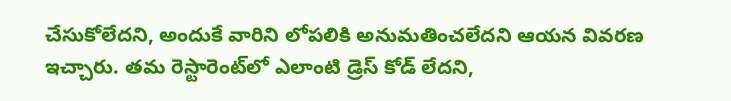చేసుకోలేదని, అందుకే వారిని లోపలికి అనుమతించలేదని ఆయన వివరణ ఇచ్చారు. తమ రెస్టారెంట్‌లో ఎలాంటి డ్రెస్ కోడ్ లేదని,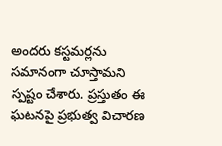అందరు కస్టమర్లను సమానంగా చూస్తామని స్పష్టం చేశారు. ప్రస్తుతం ఈ ఘటనపై ప్రభుత్వ విచారణ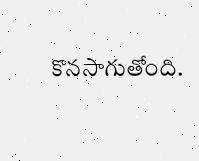కొనసాగుతోంది.